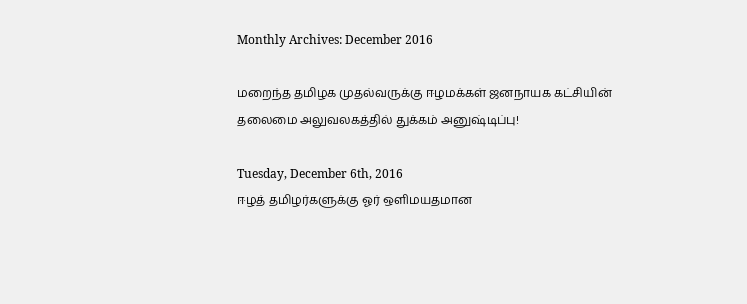Monthly Archives: December 2016

மறைந்த தமிழக முதல்வருக்கு ஈழமக்கள் ஜனநாயக கட்சியின் தலைமை அலுவலகத்தில் துக்கம் அனுஷ்டிப்பு!

Tuesday, December 6th, 2016
ஈழத் தமிழர்களுக்கு ஓர் ஒளிமயதமான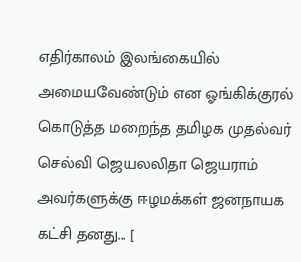எதிர்காலம் இலங்கையில் அமையவேண்டும் என ஓங்கிக்குரல் கொடுத்த மறைந்த தமிழக முதல்வர் செல்வி ஜெயலலிதா ஜெயராம் அவர்களுக்கு ஈழமக்கள் ஜனநாயக கட்சி தனது... [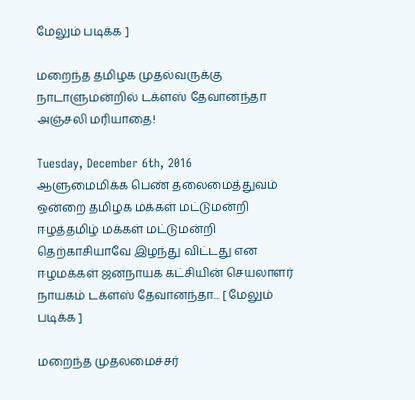மேலும் படிக்க ]

மறைந்த தமிழக முதல்வருக்கு நாடாளுமன்றில் டக்ளஸ் தேவானந்தா அஞ்சலி மரியாதை!

Tuesday, December 6th, 2016
ஆளுமைமிக்க பெண் தலைமைத்துவம் ஒன்றை தமிழக மக்கள் மட்டுமன்றி ஈழத்தமிழ் மக்கள் மட்டுமன்றி தெற்காசியாவே இழந்து விட்டது என ஈழமக்கள் ஜனநாயக கட்சியின் செயலாளர் நாயகம் டக்ளஸ் தேவானந்தா... [ மேலும் படிக்க ]

மறைந்த முதலமைச்சர்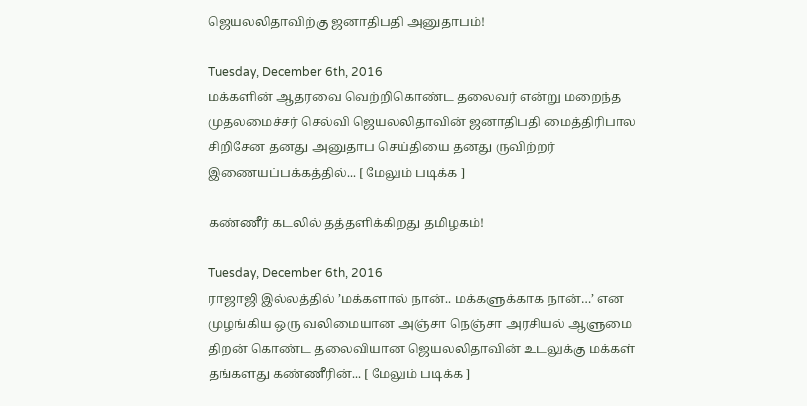ஜெயலலிதாவிற்கு ஜனாதிபதி அனுதாபம்!

Tuesday, December 6th, 2016
மக்களின் ஆதரவை வெற்றிகொண்ட தலைவர் என்று மறைந்த முதலமைச்சர் செல்வி ஜெயலலிதாவின் ஜனாதிபதி மைத்திரிபால சிறிசேன தனது அனுதாப செய்தியை தனது ருவிற்றர் இணையப்பக்கத்தில்... [ மேலும் படிக்க ]

கண்ணீர் கடலில் தத்தளிக்கிறது தமிழகம்!

Tuesday, December 6th, 2016
ராஜாஜி இல்லத்தில் ’மக்களால் நான்.. மக்களுக்காக நான்…’ என முழங்கிய ஒரு வலிமையான அஞ்சா நெஞ்சா அரசியல் ஆளுமை திறன் கொண்ட தலைவியான ஜெயலலிதாவின் உடலுக்கு மக்கள் தங்களது கண்ணீரின்... [ மேலும் படிக்க ]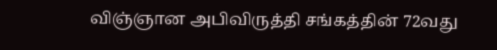விஞ்ஞான அபிவிருத்தி சங்கத்தின் 72வது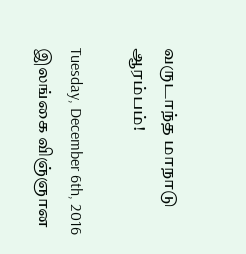வருடாந்த மாநாடு ஆரம்பம்!

Tuesday, December 6th, 2016
இலங்கை விஞ்ஞான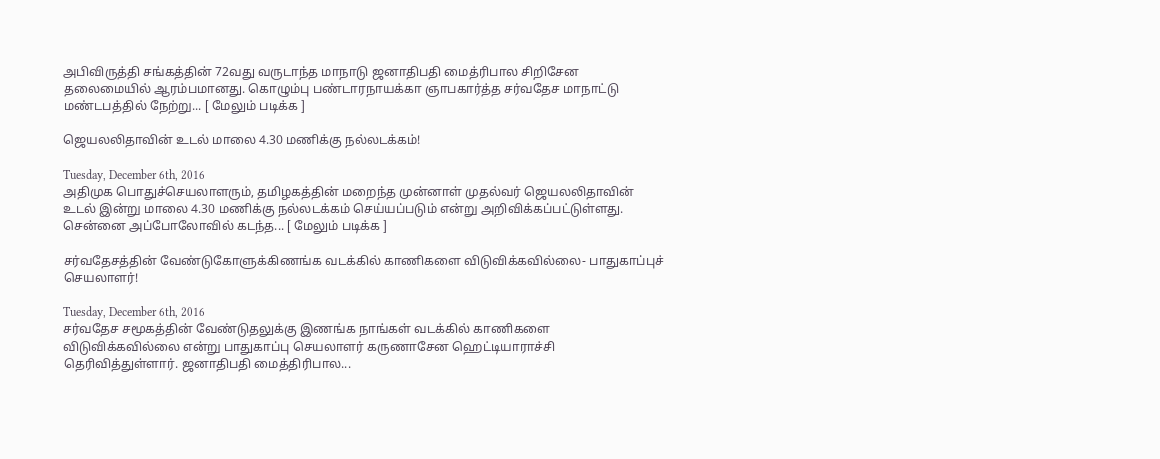அபிவிருத்தி சங்கத்தின் 72வது வருடாந்த மாநாடு ஜனாதிபதி மைத்ரிபால சிறிசேன தலைமையில் ஆரம்பமானது. கொழும்பு பண்டாரநாயக்கா ஞாபகார்த்த சர்வதேச மாநாட்டு மண்டபத்தில் நேற்று... [ மேலும் படிக்க ]

ஜெயலலிதாவின் உடல் மாலை 4.30 மணிக்கு நல்லடக்கம்!

Tuesday, December 6th, 2016
அதிமுக பொதுச்செயலாளரும், தமிழகத்தின் மறைந்த முன்னாள் முதல்வர் ஜெயலலிதாவின் உடல் இன்று மாலை 4.30 மணிக்கு நல்லடக்கம் செய்யப்படும் என்று அறிவிக்கப்பட்டுள்ளது. சென்னை அப்போலோவில் கடந்த... [ மேலும் படிக்க ]

சர்வதேசத்தின் வேண்டுகோளுக்கிணங்க வடக்கில் காணிகளை விடுவிக்கவில்லை- பாதுகாப்புச் செயலாளர்!

Tuesday, December 6th, 2016
சர்வதேச சமூகத்தின் வேண்டுதலுக்கு இணங்க நாங்கள் வடக்கில் காணிகளை விடுவிக்கவில்லை என்று பாதுகாப்பு செயலாளர் கருணாசேன ஹெட்டியாராச்சி தெரிவித்துள்ளார். ஜனாதிபதி மைத்திரிபால...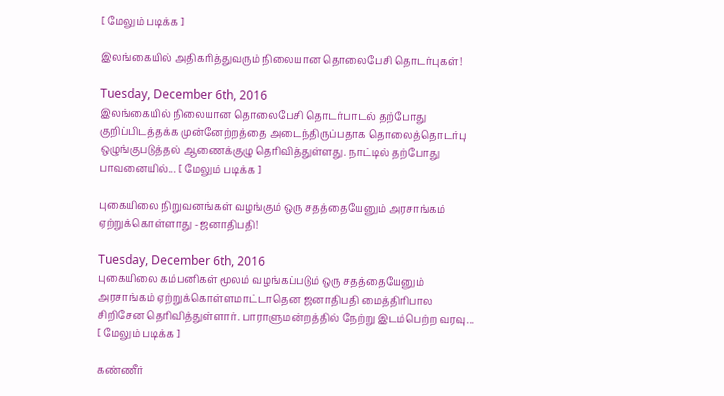[ மேலும் படிக்க ]

இலங்கையில் அதிகரித்துவரும் நிலையான தொலைபேசி தொடர்புகள்!

Tuesday, December 6th, 2016
இலங்கையில் நிலையான தொலைபேசி தொடர்பாடல் தற்போது குறிப்பிடத்தக்க முன்னேற்றத்தை அடைந்திருப்பதாக தொலைத்தொடர்பு ஒழுங்குபடுத்தல் ஆணைக்குழு தெரிவித்துள்ளது. நாட்டில் தற்போது பாவனையில்... [ மேலும் படிக்க ]

புகையிலை நிறுவனங்கள் வழங்கும் ஒரு சதத்தையேனும் அரசாங்கம் ஏற்றுக்கொள்ளாது -ஜனாதிபதி!

Tuesday, December 6th, 2016
புகையிலை கம்பனிகள் மூலம் வழங்கப்படும் ஒரு சதத்தையேனும் அரசாங்கம் ஏற்றுக்கொள்ளமாட்டாதென ஜனாதிபதி மைத்திரிபால சிறிசேன தெரிவித்துள்ளார். பாராளுமன்றத்தில் நேற்று இடம்பெற்ற வரவு... [ மேலும் படிக்க ]

கண்ணீர்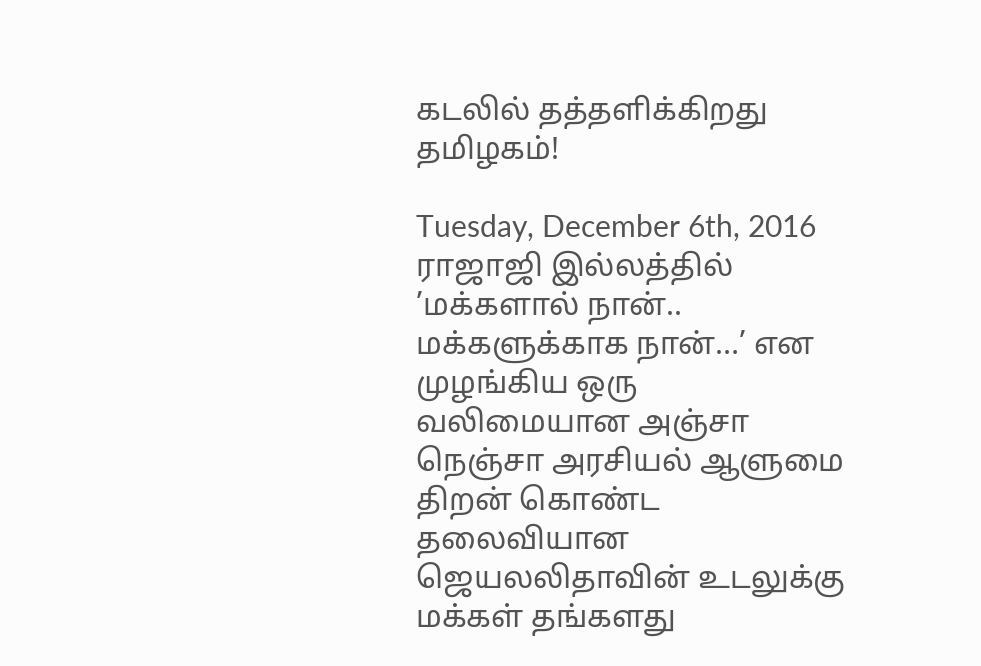கடலில் தத்தளிக்கிறது தமிழகம்!

Tuesday, December 6th, 2016
ராஜாஜி இல்லத்தில் ’மக்களால் நான்.. மக்களுக்காக நான்…’ என முழங்கிய ஒரு வலிமையான அஞ்சா நெஞ்சா அரசியல் ஆளுமை திறன் கொண்ட தலைவியான ஜெயலலிதாவின் உடலுக்கு மக்கள் தங்களது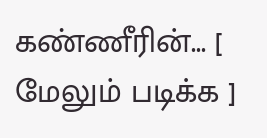கண்ணீரின்... [ மேலும் படிக்க ]